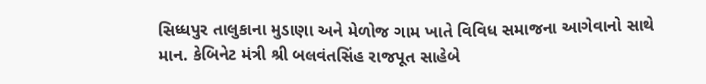સિધ્ધપુર તાલુકાના મુડાણા અને મેળોજ ગામ ખાતે વિવિધ સમાજના આગેવાનો સાથે માન. કેબિનેટ મંત્રી શ્રી બલવંતસિંહ રાજપૂત સાહેબે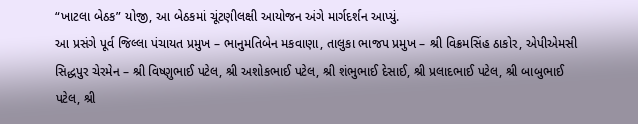“ખાટલા બેઠક” યોજી, આ બેઠકમાં ચૂંટણીલક્ષી આયોજન અંગે માર્ગદર્શન આપ્યું.
આ પ્રસંગે પૂર્વ જિલ્લા પંચાયત પ્રમુખ – ભાનુમતિબેન મકવાણા, તાલુકા ભાજપ પ્રમુખ – શ્રી વિક્રમસિંહ ઠાકોર, એપીએમસી સિદ્ધપુર ચેરમેન – શ્રી વિષ્ણુભાઈ પટેલ, શ્રી અશોકભાઈ પટેલ, શ્રી શંભુભાઈ દેસાઈ, શ્રી પ્રલાદભાઈ પટેલ, શ્રી બાબુભાઈ પટેલ, શ્રી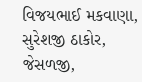વિજયભાઈ મકવાણા, સુરેશજી ઠાકોર, જેસળજી,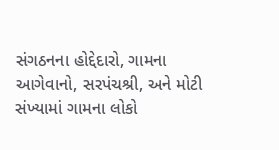સંગઠનના હોદ્દેદારો, ગામના આગેવાનો, સરપંચશ્રી, અને મોટી સંખ્યામાં ગામના લોકો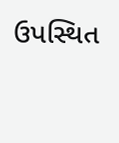ઉપસ્થિત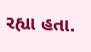રહ્યા હતા.